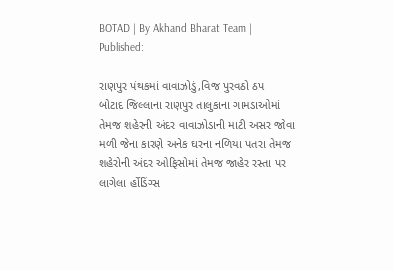BOTAD | By Akhand Bharat Team | Published:

રાણપુર પંથકમાં વાવાઝોડું,વિજ પુરવઠો ઠપ
બોટાદ જિલ્લાના રાણપુર તાલુકાના ગામડાઓમાં તેમજ શહેરની અંદર વાવાઝોડાની માટી અસર જોવા મળી જેના કારણે અનેક ઘરના નળિયા પતરા તેમજ શહેરોની અંદર ઓફિસોમાં તેમજ જાહેર રસ્તા પર લાગેલા ર્હોડિંગ્સ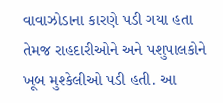વાવાઝોડાના કારણે પડી ગયા હતા તેમજ રાહદારીઓને અને પશુપાલકોને ખૂબ મુશ્કેલીઓ પડી હતી. આ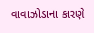વાવાઝોડાના કારણે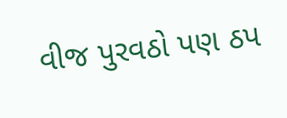વીજ પુરવઠો પણ ઠપ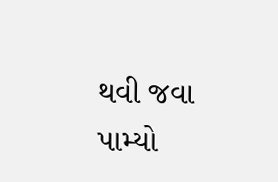થવી જવા પામ્યો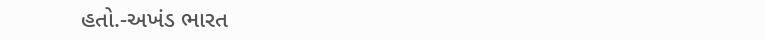હતો.-અખંડ ભારત